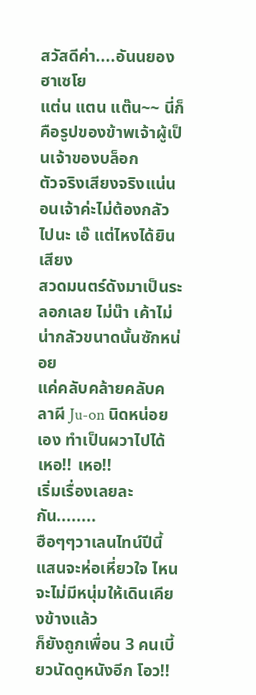สวัสดีค่า....อันนยองฮาเซโย
แต่น แตน แต๊น~~ นี่ก็คือรูปของข้าพเจ้าผู้เป็นเจ้าของบล็อก
ตัวจริงเสียงจริงแน่นอนเจ้าค่ะไม่ต้องกลัวไปนะ เอ๊ แต่ไหงได้ยินเสียง
สวดมนตร์ดังมาเป็นระลอกเลย ไม่น๊า เค้าไม่น่ากลัวขนาดนั้นซักหน่อย
แค่คลับคล้ายคลับคลาผี Ju-on นิดหน่อยเอง ทำเป็นผวาไปได้ เหอ!! เหอ!!
เริ่มเรื่องเลยละกัน........
ฮือๆๆวาเลนไทน์ปีนี้แสนจะห่อเหี่ยวใจ ไหนจะไม่มีหนุ่มให้เดินเคียงข้างแล้ว
ก็ยังถูกเพื่อน 3 คนเบี้ยวนัดดูหนังอีก โอว!!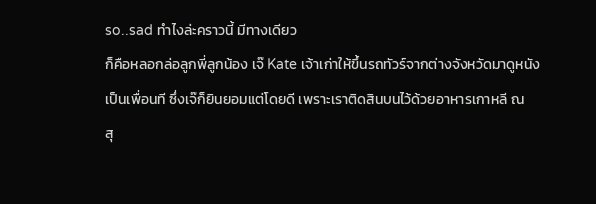so..sad ทำไงล่ะคราวนี้ มีทางเดียว
ก็คือหลอกล่อลูกพี่ลูกน้อง เจ๊ Kate เจ้าเก่าให้ขึ้นรถทัวร์จากต่างจังหวัดมาดูหนัง
เป็นเพื่อนที ซึ่งเจ๊ก็ยินยอมแต่โดยดี เพราะเราติดสินบนไว้ด้วยอาหารเกาหลี ณ
สุ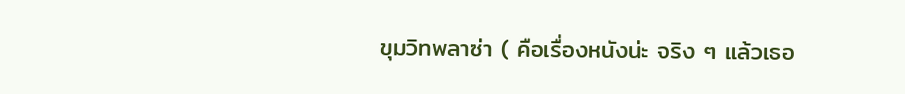ขุมวิทพลาซ่า ( คือเรื่องหนังน่ะ จริง ๆ แล้วเธอ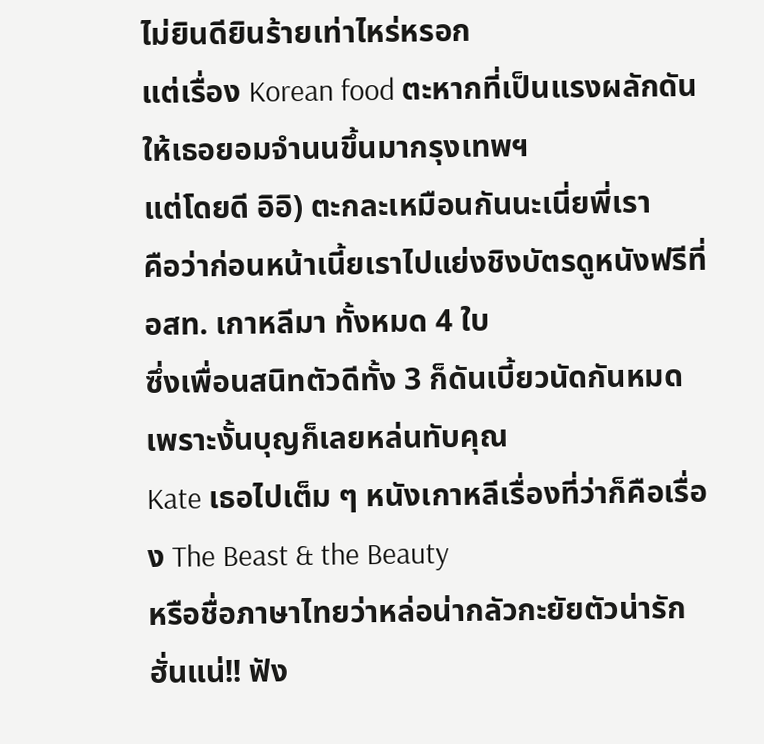ไม่ยินดียินร้ายเท่าไหร่หรอก
แต่เรื่อง Korean food ตะหากที่เป็นแรงผลักดันให้เธอยอมจำนนขึ้นมากรุงเทพฯ
แต่โดยดี อิอิ) ตะกละเหมือนกันนะเนี่ยพี่เรา
คือว่าก่อนหน้าเนี้ยเราไปแย่งชิงบัตรดูหนังฟรีที่อสท. เกาหลีมา ทั้งหมด 4 ใบ
ซึ่งเพื่อนสนิทตัวดีทั้ง 3 ก็ดันเบี้ยวนัดกันหมด เพราะงั้นบุญก็เลยหล่นทับคุณ
Kate เธอไปเต็ม ๆ หนังเกาหลีเรื่องที่ว่าก็คือเรื่อง The Beast & the Beauty
หรือชื่อภาษาไทยว่าหล่อน่ากลัวกะยัยตัวน่ารัก ฮั่นแน่!! ฟัง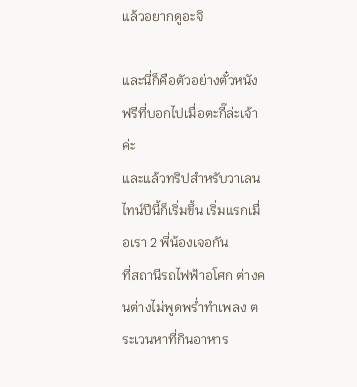แล้วอยากดูอะจิ

และนี่ก็คือตัวอย่างตั๋วหนังฟรีที่บอกไปเมื่อตะกี๊ล่ะเจ้าค่ะ
และแล้วทริปสำหรับวาเลนไทน์ปีนี้ก็เริ่มขึ้น เริ่มแรกเมื่อเรา 2 พี่น้องเจอกัน
ที่สถานีรถไฟฟ้าอโศก ต่างคนต่างไม่พูดพร่ำทำเพลง ตระเวนหาที่กินอาหาร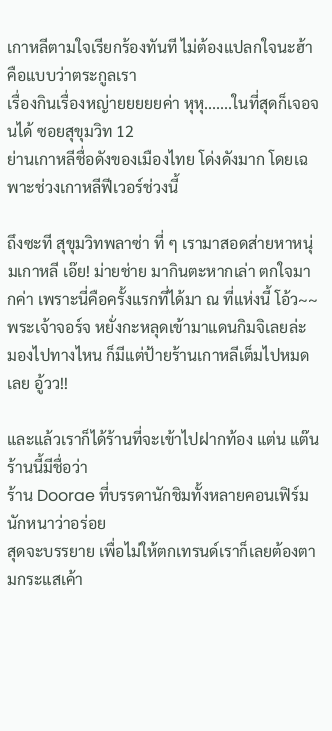เกาหลีตามใจเรียกร้องทันที ไม่ต้องแปลกใจนะฮ้า คือแบบว่าตระกูลเรา
เรื่องกินเรื่องหญ่ายยยยยค่า หุหุ.......ในที่สุดก็เจอจนได้ ซอยสุขุมวิท 12
ย่านเกาหลีชื่อดังของเมืองไทย โด่งดังมาก โดยเฉพาะช่วงเกาหลีฟีเวอร์ช่วงนี้

ถึงซะที สุขุมวิทพลาซ่า ที่ ๆ เรามาสอดส่ายหาหนุ่มเกาหลี เอ๊ย! ม่ายช่าย มากินตะหากเล่า ตกใจมากค่า เพราะนี่คือครั้งแรกที่ได้มา ณ ที่แห่งนี้ โอ้ว~~ พระเจ้าจอร์จ หยั่งกะหลุดเข้ามาแดนกิมจิเลยล่ะ มองไปทางไหน ก็มีแต่ป้ายร้านเกาหลีเต็มไปหมดเลย อู้วว!!

และแล้วเราก็ได้ร้านที่จะเข้าไปฝากท้อง แต่น แต๊น ร้านนี้มีชื่อว่า
ร้าน Doorae ที่บรรดานักชิมทั้งหลายคอนเฟิร์มนักหนาว่าอร่อย
สุดจะบรรยาย เพื่อไม่ให้ตกเทรนด์เราก็เลยต้องตามกระแสเค้า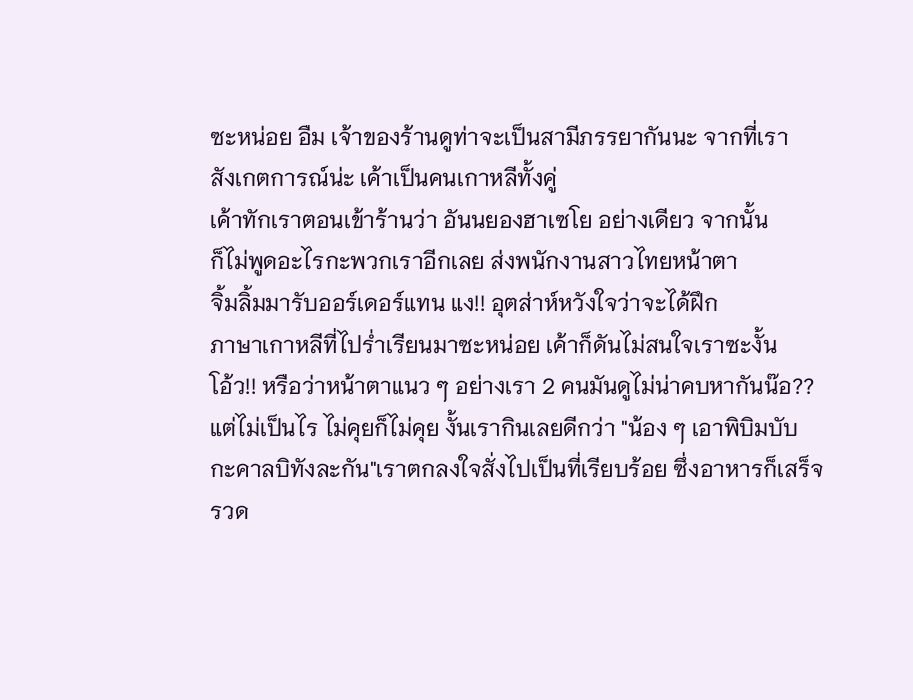ซะหน่อย อืม เจ้าของร้านดูท่าจะเป็นสามีภรรยากันนะ จากที่เรา
สังเกตการณ์น่ะ เค้าเป็นคนเกาหลีทั้งคู่
เค้าทักเราตอนเข้าร้านว่า อันนยองฮาเซโย อย่างเดียว จากนั้น
ก็ไม่พูดอะไรกะพวกเราอีกเลย ส่งพนักงานสาวไทยหน้าตา
จิ้มลิ้มมารับออร์เดอร์แทน แง!! อุตส่าห์หวังใจว่าจะได้ฝึก
ภาษาเกาหลีที่ไปร่ำเรียนมาซะหน่อย เค้าก็ดันไม่สนใจเราซะงั้น
โอ้ว!! หรือว่าหน้าตาแนว ๆ อย่างเรา 2 คนมันดูไม่น่าคบหากันน๊อ??
แต่ไม่เป็นไร ไม่คุยก็ไม่คุย งั้นเรากินเลยดีกว่า "น้อง ๆ เอาพิบิมบับ
กะคาลบิทังละกัน"เราตกลงใจสั่งไปเป็นที่เรียบร้อย ซึ่งอาหารก็เสร็จ
รวด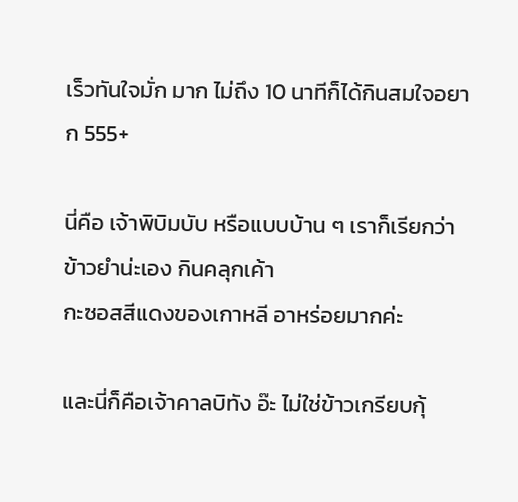เร็วทันใจมั่ก มาก ไม่ถึง 10 นาทีก็ได้กินสมใจอยาก 555+

นี่คือ เจ้าพิบิมบับ หรือแบบบ้าน ๆ เราก็เรียกว่าข้าวยำน่ะเอง กินคลุกเค้า
กะซอสสีแดงของเกาหลี อาหร่อยมากค่ะ

และนี่ก็คือเจ้าคาลบิทัง อ๊ะ ไม่ใช่ข้าวเกรียบกุ้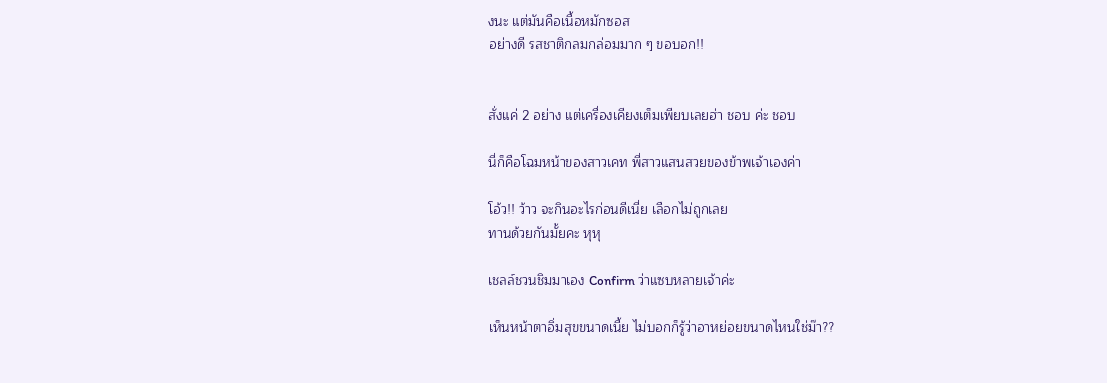งนะ แต่มันคือเนื้อหมักซอส
อย่างดี รสชาติกลมกล่อมมาก ๆ ขอบอก!!


สั่งแค่ 2 อย่าง แต่เครื่องเคียงเต็มเพียบเลยฮ่า ชอบ ค่ะ ชอบ

นี่ก็คือโฉมหน้าของสาวเคท พี่สาวแสนสวยของข้าพเจ้าเองค่า

โอ้ว!! ว้าว จะกินอะไรก่อนดีเนี่ย เลือกไม่ถูกเลย
ทานด้วยกันมั้ยคะ หุหุ

เชลล์ชวนชิมมาเอง Confirm ว่าแซบหลายเจ้าค่ะ

เห็นหน้าตาอิ่มสุขขนาดเนี้ย ไม่บอกก็รู้ว่าอาหย่อยขนาดไหนใช่ม๊า??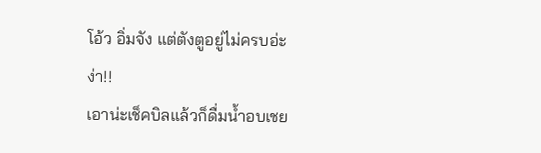โอ้ว อิ่มจัง แต่ตังตูอยู่ไม่ครบอ่ะ ง่า!!
เอาน่ะเช็คบิลแล้วก็ดื่มน้ำอบเชย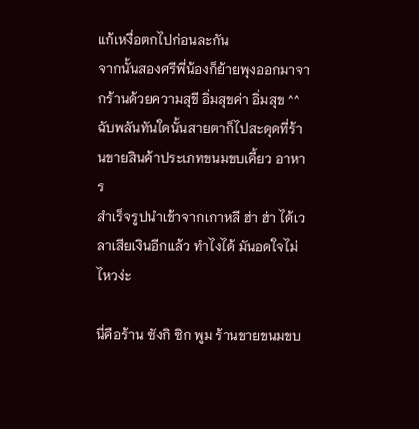แก้เหงื่อตกไปก่อนละกัน
จากนั้นสองศรีพี่น้องก็ย้ายพุงออกมาจากร้านด้วยความสุขี อิ่มสุขค่า อิ่มสุข ^^
ฉับพลันทันใดนั้นสายตาก็ไปสะดุดที่ร้านขายสินค้าประเภทขนมขบเคี้ยว อาหาร
สำเร็จรูปนำเข้าจากเกาหลี ฮ่า ฮ่า ได้เวลาเสียเงินอีกแล้ว ทำไงได้ มันอดใจไม่ไหวง่ะ

นี่คือร้าน ซังกิ ซิก พูม ร้านขายขนมขบ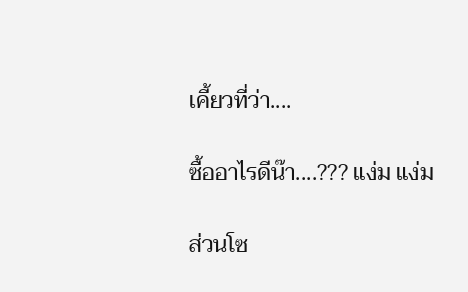เคี้ยวที่ว่า....

ซื้ออาไรดีน๊า....??? แง่ม แง่ม

ส่วนโซ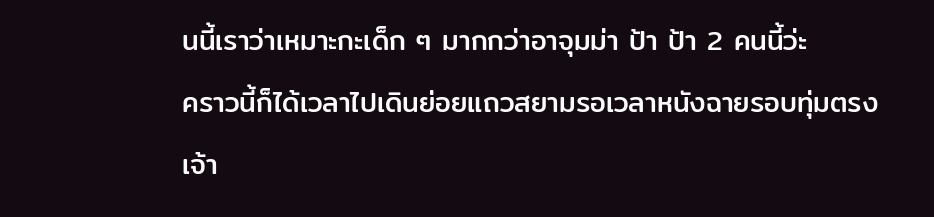นนี้เราว่าเหมาะกะเด็ก ๆ มากกว่าอาจุมม่า ป้า ป้า 2 คนนี้ว่ะ
คราวนี้ก็ได้เวลาไปเดินย่อยแถวสยามรอเวลาหนังฉายรอบทุ่มตรงเจ้า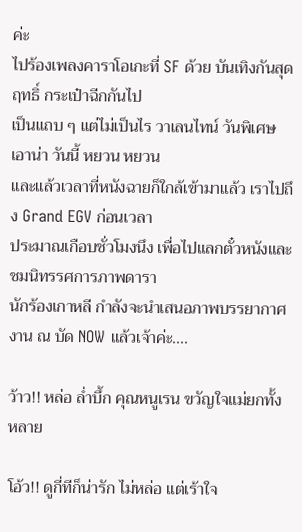ค่ะ
ไปร้องเพลงคาราโอเกะที่ SF ด้วย บันเทิงกันสุดฤทธิ์ กระเป๋าฉีกกันไป
เป็นแถบ ๆ แต่ไม่เป็นไร วาเลนไทน์ วันพิเศษเอาน่า วันนี้ หยวน หยวน
และแล้วเวลาที่หนังฉายก็ใกล้เข้ามาแล้ว เราไปถึง Grand EGV ก่อนเวลา
ประมาณเกือบชั่วโมงนึง เพื่อไปแลกตั๋วหนังและชมนิทรรศการภาพดารา
นักร้องเกาหลี กำลังจะนำเสนอภาพบรรยากาศงาน ณ บัด NOW แล้วเจ้าค่ะ....

ว้าว!! หล่อ ล่ำบึ้ก คุณหนูเรน ขวัญใจแม่ยกทั้งหลาย

โอ้ว!! ดูกี่ทีก็น่ารัก ไม่หล่อ แต่เร้าใจ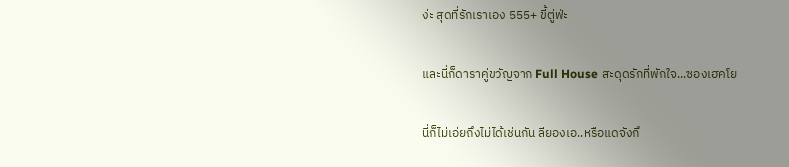ง่ะ สุดที่รักเราเอง 555+ ขี้ตู่ฟ่ะ

และนี่ก็ดาราคู่ขวัญจาก Full House สะดุดรักที่พักใจ...ซองเฮคโย

นี่ก็ไม่เอ่ยถึงไม่ได้เช่นกัน ลียองเอ..หรือแดจังกึ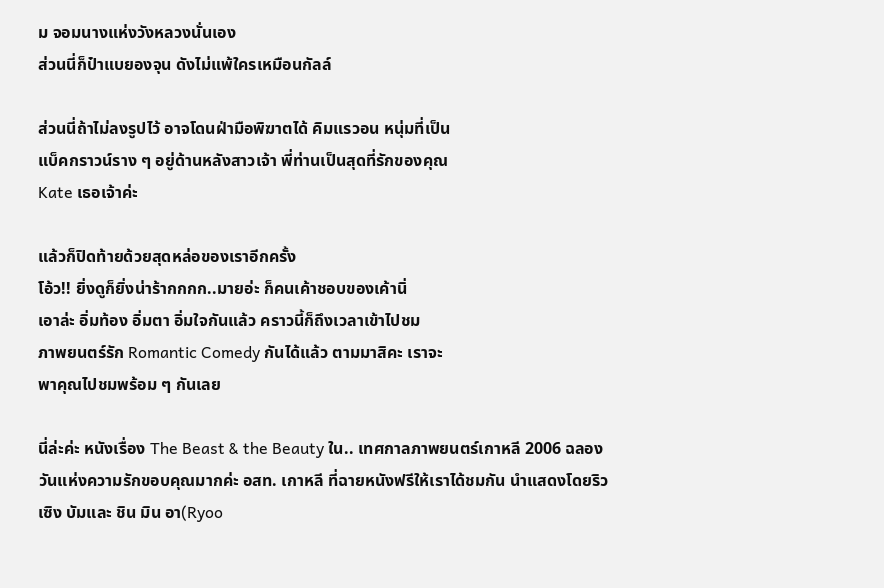ม จอมนางแห่งวังหลวงนั่นเอง
ส่วนนี่ก็ป๋าแบยองจุน ดังไม่แพ้ใครเหมือนกัลล์

ส่วนนี่ถ้าไม่ลงรูปไว้ อาจโดนฝ่ามือพิฆาตได้ คิมแรวอน หนุ่มที่เป็น
แบ็คกราวน์ราง ๆ อยู่ด้านหลังสาวเจ้า พี่ท่านเป็นสุดที่รักของคุณ
Kate เธอเจ้าค่ะ

แล้วก็ปิดท้ายด้วยสุดหล่อของเราอีกครั้ง
โอ้ว!! ยิ่งดูก็ยิ่งน่าร้ากกกก..มายอ่ะ ก็คนเค้าชอบของเค้านิ่
เอาล่ะ อิ่มท้อง อิ่มตา อิ่มใจกันแล้ว คราวนี้ก็ถึงเวลาเข้าไปชม
ภาพยนตร์รัก Romantic Comedy กันได้แล้ว ตามมาสิคะ เราจะ
พาคุณไปชมพร้อม ๆ กันเลย

นี่ล่ะค่ะ หนังเรื่อง The Beast & the Beauty ใน.. เทศกาลภาพยนตร์เกาหลี 2006 ฉลองวันแห่งความรักขอบคุณมากค่ะ อสท. เกาหลี ที่ฉายหนังฟรีให้เราได้ชมกัน นำแสดงโดยริว เซิง บัมและ ชิน มิน อา(Ryoo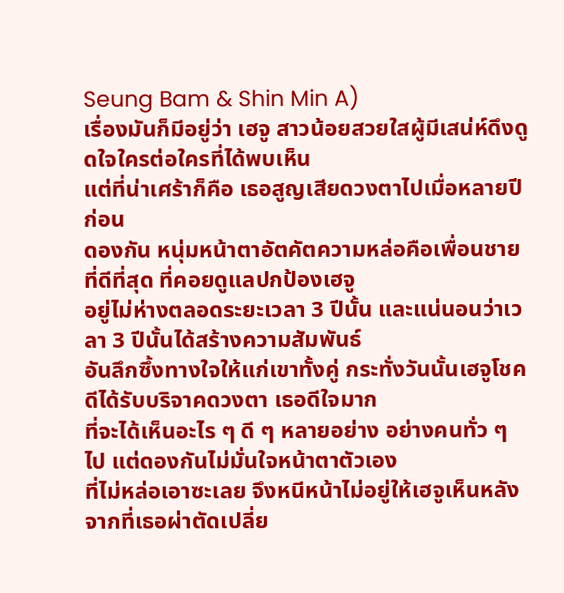Seung Bam & Shin Min A)
เรื่องมันก็มีอยู่ว่า เฮจู สาวน้อยสวยใสผู้มีเสน่ห์ดึงดูดใจใครต่อใครที่ได้พบเห็น
แต่ที่น่าเศร้าก็คือ เธอสูญเสียดวงตาไปเมื่อหลายปีก่อน
ดองกัน หนุ่มหน้าตาอัตคัตความหล่อคือเพื่อนชายที่ดีที่สุด ที่คอยดูแลปกป้องเฮจู
อยู่ไม่ห่างตลอดระยะเวลา 3 ปีนั้น และแน่นอนว่าเวลา 3 ปีนั้นได้สร้างความสัมพันธ์
อันลึกซึ้งทางใจให้แก่เขาทั้งคู่ กระทั่งวันนั้นเฮจูโชคดีได้รับบริจาคดวงตา เธอดีใจมาก
ที่จะได้เห็นอะไร ๆ ดี ๆ หลายอย่าง อย่างคนทั่ว ๆ ไป แต่ดองกันไม่มั่นใจหน้าตาตัวเอง
ที่ไม่หล่อเอาซะเลย จึงหนีหน้าไม่อยู่ให้เฮจูเห็นหลังจากที่เธอผ่าตัดเปลี่ย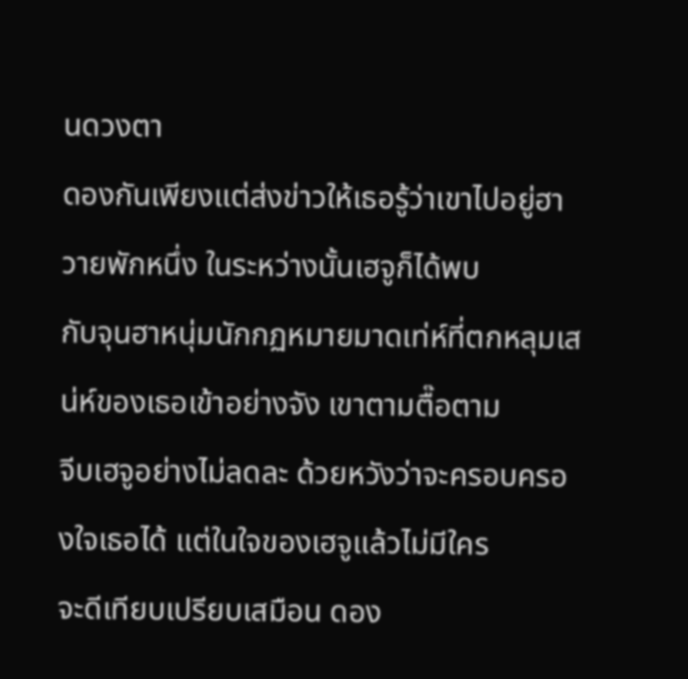นดวงตา
ดองกันเพียงแต่ส่งข่าวให้เธอรู้ว่าเขาไปอยู่ฮาวายพักหนึ่ง ในระหว่างนั้นเฮจูก็ได้พบ
กับจุนฮาหนุ่มนักกฏหมายมาดเท่ห์ที่ตกหลุมเสน่ห์ของเธอเข้าอย่างจัง เขาตามตื๊อตาม
จีบเฮจูอย่างไม่ลดละ ด้วยหวังว่าจะครอบครองใจเธอได้ แต่ในใจของเฮจูแล้วไม่มีใคร
จะดีเทียบเปรียบเสมือน ดอง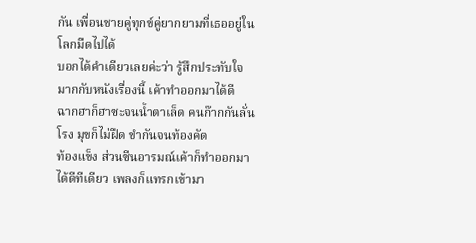กัน เพื่อนชายคู่ทุกข์คู่ยากยามที่เธออยู่ในโลกมืดไปได้
บอกได้คำเดียวเลยค่ะว่า รู้สึกประทับใจมากกับหนังเรื่องนี้ เค้าทำออกมาได้ดี
ฉากฮาก็ฮาซะจนน้ำตาเล็ด คนก๊ากกันลั่นโรง มุขก็ไม่ฝืด ขำกันจนท้องคัด
ท้องแข็ง ส่วนซีนอารมณ์เค้าก็ทำออกมาได้ดีทีเดียว เพลงก็แทรกเข้ามา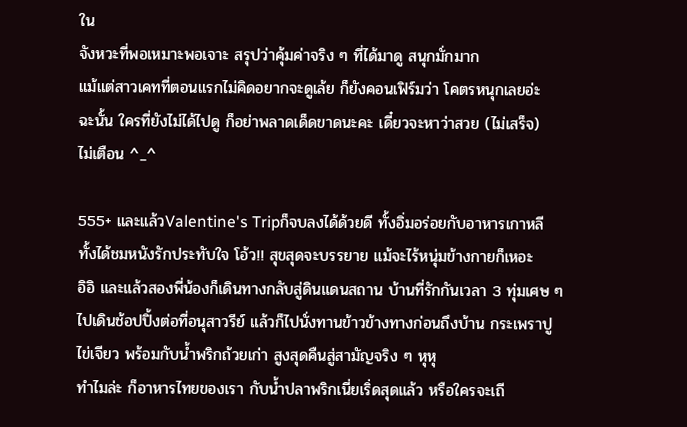ใน
จังหวะที่พอเหมาะพอเจาะ สรุปว่าคุ้มค่าจริง ๆ ที่ได้มาดู สนุกมั่กมาก
แม้แต่สาวเคทที่ตอนแรกไม่คิดอยากจะดูเล้ย ก็ยังคอนเฟิร์มว่า โคตรหนุกเลยอ่ะ
ฉะนั้น ใครที่ยังไม่ได้ไปดู ก็อย่าพลาดเด็ดขาดนะคะ เดี๋ยวจะหาว่าสวย (ไม่เสร็จ)
ไม่เตือน ^_^

555+ และแล้วValentine's Tripก็จบลงได้ด้วยดี ทั้งอิ่มอร่อยกับอาหารเกาหลี
ทั้งได้ชมหนังรักประทับใจ โอ้ว!! สุขสุดจะบรรยาย แม้จะไร้หนุ่มข้างกายก็เหอะ
อิอิ และแล้วสองพี่น้องก็เดินทางกลับสู่ดินแดนสถาน บ้านที่รักกันเวลา 3 ทุ่มเศษ ๆ
ไปเดินช้อปปิ้งต่อที่อนุสาวรีย์ แล้วก็ไปนั่งทานข้าวข้างทางก่อนถึงบ้าน กระเพราปู
ไข่เจียว พร้อมกับน้ำพริกถ้วยเก่า สูงสุดคืนสู่สามัญจริง ๆ หุหุ
ทำไมล่ะ ก็อาหารไทยของเรา กับน้ำปลาพริกเนี่ยเริ่ดสุดแล้ว หรือใครจะเถี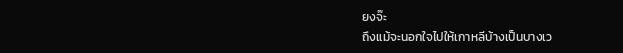ยงจ๊ะ
ถึงแม้จะนอกใจไปให้เกาหลีบ้างเป็นบางเว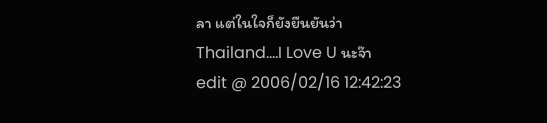ลา แต่ในใจก็ยังยืนยันว่า
Thailand....I Love U นะจ๊า
edit @ 2006/02/16 12:42:23